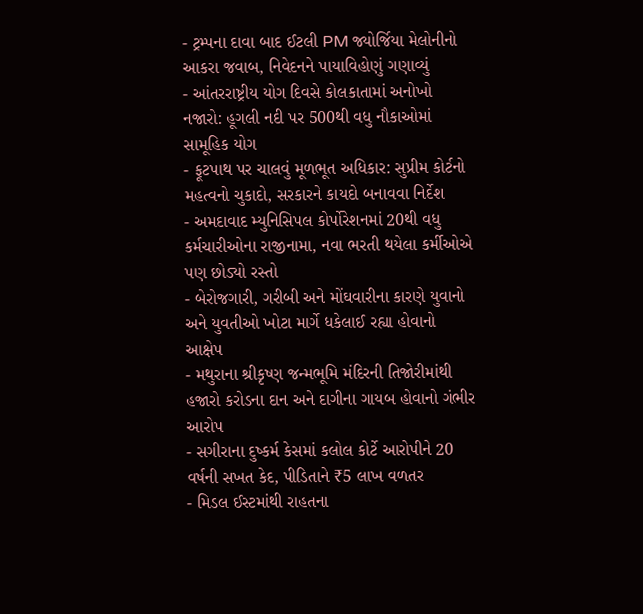- ટ્રમ્પના દાવા બાદ ઈટલી PM જ્યોર્જિયા મેલોનીનો આકરા જવાબ, નિવેદનને પાયાવિહોણું ગણાવ્યું
- આંતરરાષ્ટ્રીય યોગ દિવસે કોલકાતામાં અનોખો નજારો: હૂગલી નદી પર 500થી વધુ નૌકાઓમાં સામૂહિક યોગ
- ફૂટપાથ પર ચાલવું મૂળભૂત અધિકાર: સુપ્રીમ કોર્ટનો મહત્વનો ચુકાદો, સરકારને કાયદો બનાવવા નિર્દેશ
- અમદાવાદ મ્યુનિસિપલ કોર્પોરેશનમાં 20થી વધુ કર્મચારીઓના રાજીનામા, નવા ભરતી થયેલા કર્મીઓએ પણ છોડ્યો રસ્તો
- બેરોજગારી, ગરીબી અને મોંઘવારીના કારણે યુવાનો અને યુવતીઓ ખોટા માર્ગે ધકેલાઈ રહ્યા હોવાનો આક્ષેપ
- મથુરાના શ્રીકૃષ્ણ જન્મભૂમિ મંદિરની તિજોરીમાંથી હજારો કરોડના દાન અને દાગીના ગાયબ હોવાનો ગંભીર આરોપ
- સગીરાના દુષ્કર્મ કેસમાં કલોલ કોર્ટે આરોપીને 20 વર્ષની સખત કેદ, પીડિતાને ₹5 લાખ વળતર
- મિડલ ઈસ્ટમાંથી રાહતના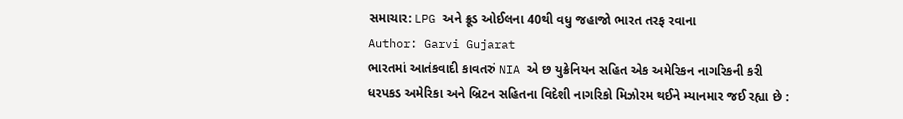સમાચાર: LPG અને ક્રૂડ ઓઈલના 40થી વધુ જહાજો ભારત તરફ રવાના
Author: Garvi Gujarat
ભારતમાં આતંકવાદી કાવતરું NIA એ છ યુક્રેનિયન સહિત એક અમેરિકન નાગરિકની કરી ધરપકડ અમેરિકા અને બ્રિટન સહિતના વિદેશી નાગરિકો મિઝોરમ થઈને મ્યાનમાર જઈ રહ્યા છે :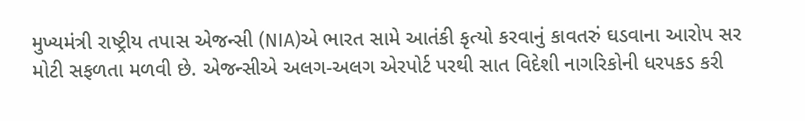મુખ્યમંત્રી રાષ્ટ્રીય તપાસ એજન્સી (NIA)એ ભારત સામે આતંકી કૃત્યો કરવાનું કાવતરું ઘડવાના આરોપ સર મોટી સફળતા મળવી છે. એજન્સીએ અલગ-અલગ એરપોર્ટ પરથી સાત વિદેશી નાગરિકોની ધરપકડ કરી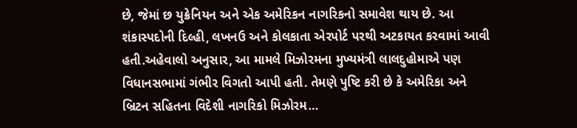છે, જેમાં છ યુક્રેનિયન અને એક અમેરિકન નાગરિકનો સમાવેશ થાય છે. આ શંકાસ્પદોની દિલ્હી, લખનઉ અને કોલકાતા એરપોર્ટ પરથી અટકાયત કરવામાં આવી હતી.અહેવાલો અનુસાર, આ મામલે મિઝોરમના મુખ્યમંત્રી લાલદુહોમાએ પણ વિધાનસભામાં ગંભીર વિગતો આપી હતી. તેમણે પુષ્ટિ કરી છે કે અમેરિકા અને બ્રિટન સહિતના વિદેશી નાગરિકો મિઝોરમ…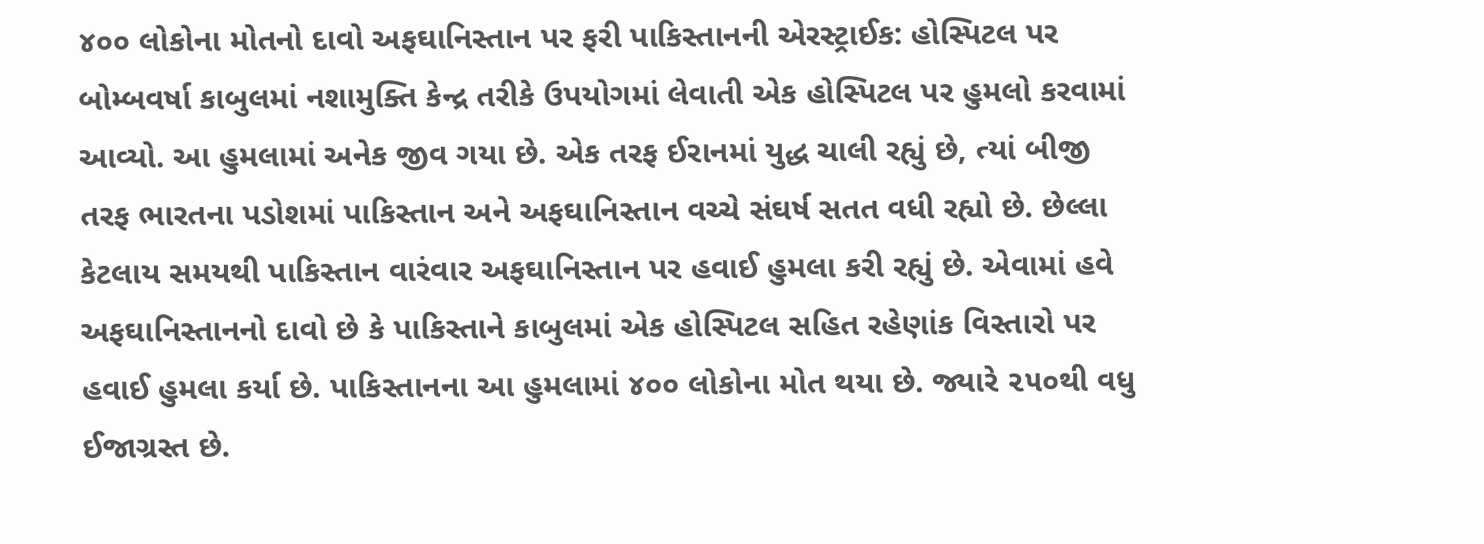૪૦૦ લોકોના મોતનો દાવો અફઘાનિસ્તાન પર ફરી પાકિસ્તાનની એરસ્ટ્રાઈક: હોસ્પિટલ પર બોમ્બવર્ષા કાબુલમાં નશામુક્તિ કેન્દ્ર તરીકે ઉપયોગમાં લેવાતી એક હોસ્પિટલ પર હુમલો કરવામાં આવ્યો. આ હુમલામાં અનેક જીવ ગયા છે. એક તરફ ઈરાનમાં યુદ્ધ ચાલી રહ્યું છે, ત્યાં બીજી તરફ ભારતના પડોશમાં પાકિસ્તાન અને અફઘાનિસ્તાન વચ્ચે સંઘર્ષ સતત વધી રહ્યો છે. છેલ્લા કેટલાય સમયથી પાકિસ્તાન વારંવાર અફઘાનિસ્તાન પર હવાઈ હુમલા કરી રહ્યું છે. એવામાં હવે અફઘાનિસ્તાનનો દાવો છે કે પાકિસ્તાને કાબુલમાં એક હોસ્પિટલ સહિત રહેણાંક વિસ્તારો પર હવાઈ હુમલા કર્યા છે. પાકિસ્તાનના આ હુમલામાં ૪૦૦ લોકોના મોત થયા છે. જ્યારે ૨૫૦થી વધુ ઈજાગ્રસ્ત છે.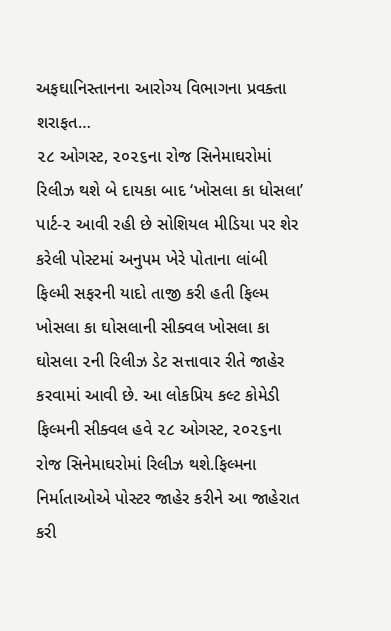અફઘાનિસ્તાનના આરોગ્ય વિભાગના પ્રવક્તા શરાફત…
૨૮ ઓગસ્ટ, ૨૦૨૬ના રોજ સિનેમાઘરોમાં રિલીઝ થશે બે દાયકા બાદ ‘ખોસલા કા ધોસલા’ પાર્ટ-૨ આવી રહી છે સોશિયલ મીડિયા પર શેર કરેલી પોસ્ટમાં અનુપમ ખેરે પોતાના લાંબી ફિલ્મી સફરની યાદો તાજી કરી હતી ફિલ્મ ખોસલા કા ઘોસલાની સીક્વલ ખોસલા કા ઘોસલા ૨ની રિલીઝ ડેટ સત્તાવાર રીતે જાહેર કરવામાં આવી છે. આ લોકપ્રિય કલ્ટ કોમેડી ફિલ્મની સીક્વલ હવે ૨૮ ઓગસ્ટ, ૨૦૨૬ના રોજ સિનેમાઘરોમાં રિલીઝ થશે.ફિલ્મના નિર્માતાઓએ પોસ્ટર જાહેર કરીને આ જાહેરાત કરી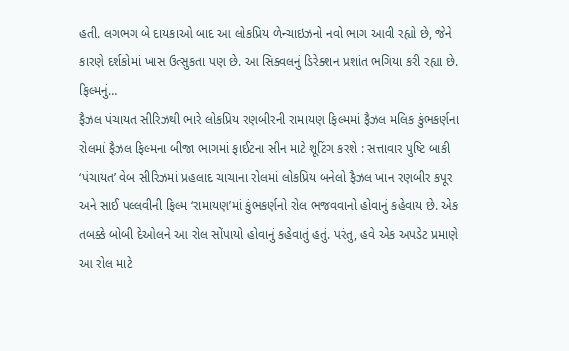હતી. લગભગ બે દાયકાઓ બાદ આ લોકપ્રિય ળેન્ચાઇઝનો નવો ભાગ આવી રહ્યો છે, જેને કારણે દર્શકોમાં ખાસ ઉત્સુકતા પણ છે. આ સિક્વલનું ડિરેક્શન પ્રશાંત ભગિયા કરી રહ્યા છે. ફિલ્મનું…
ફૈઝલ પંચાયત સીરિઝથી ભારે લોકપ્રિય રણબીરની રામાયણ ફિલ્મમાં ફૈઝલ મલિક કુંભકર્ણના રોલમાં ફૈઝલ ફિલ્મના બીજા ભાગમાં ફાઈટના સીન માટે શૂટિંગ કરશે : સત્તાવાર પુષ્ટિ બાકી ‘પંચાયત’ વેબ સીરિઝમાં પ્રહલાદ ચાચાના રોલમાં લોકપ્રિય બનેલો ફૈઝલ ખાન રણબીર કપૂર અને સાઈ પલ્લવીની ફિલ્મ ‘રામાયણ’માં કુંભકર્ણનો રોલ ભજવવાનો હોવાનું કહેવાય છે. એક તબક્કે બોબી દેઓલને આ રોલ સોંપાયો હોવાનું કહેવાતું હતું. પરંતુ, હવે એક અપડેટ પ્રમાણે આ રોલ માટે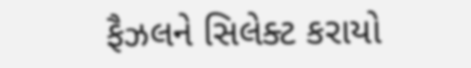ફૈઝલને સિલેક્ટ કરાયો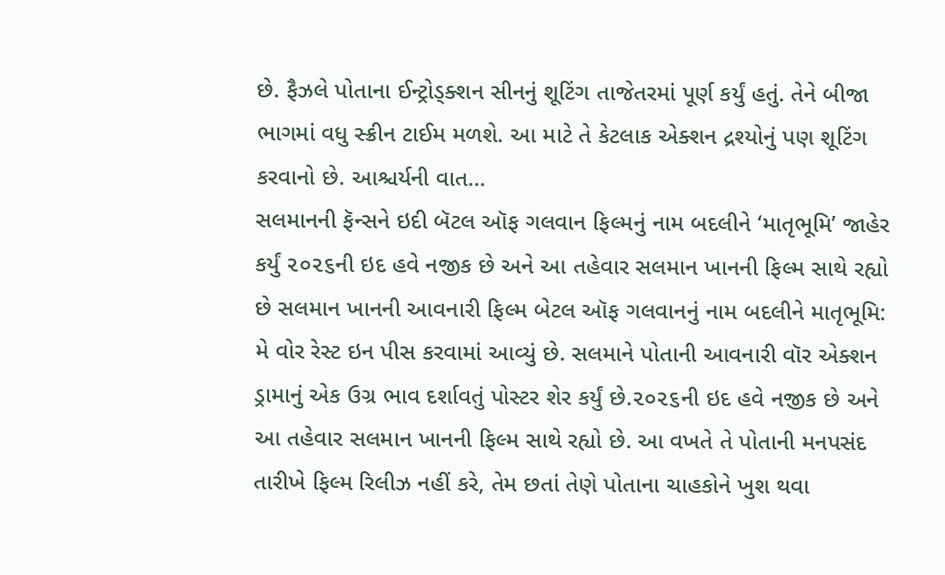છે. ફૈઝલે પોતાના ઈન્ટ્રોડ્ક્શન સીનનું શૂટિંગ તાજેતરમાં પૂર્ણ કર્યું હતું. તેને બીજા ભાગમાં વધુ સ્ક્રીન ટાઈમ મળશે. આ માટે તે કેટલાક એક્શન દ્રશ્યોનું પણ શૂટિંગ કરવાનો છે. આશ્ચર્યની વાત…
સલમાનની ફૅન્સને ઇદી બૅટલ ઑફ ગલવાન ફિલ્મનું નામ બદલીને ‘માતૃભૂમિ’ જાહેર કર્યું ૨૦૨૬ની ઇદ હવે નજીક છે અને આ તહેવાર સલમાન ખાનની ફિલ્મ સાથે રહ્યો છે સલમાન ખાનની આવનારી ફિલ્મ બેટલ ઑફ ગલવાનનું નામ બદલીને માતૃભૂમિ: મે વોર રેસ્ટ ઇન પીસ કરવામાં આવ્યું છે. સલમાને પોતાની આવનારી વૉર એક્શન ડ્રામાનું એક ઉગ્ર ભાવ દર્શાવતું પોસ્ટર શેર કર્યું છે.૨૦૨૬ની ઇદ હવે નજીક છે અને આ તહેવાર સલમાન ખાનની ફિલ્મ સાથે રહ્યો છે. આ વખતે તે પોતાની મનપસંદ તારીખે ફિલ્મ રિલીઝ નહીં કરે, તેમ છતાં તેણે પોતાના ચાહકોને ખુશ થવા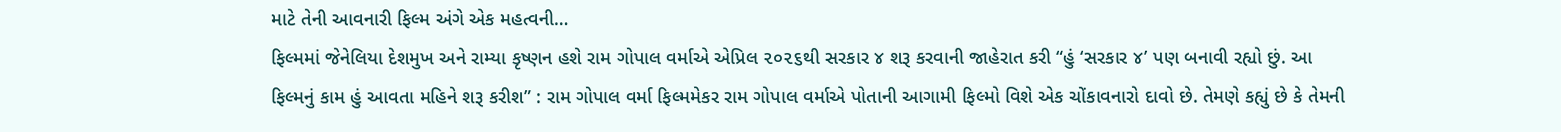માટે તેની આવનારી ફિલ્મ અંગે એક મહત્વની…
ફિલ્મમાં જેનેલિયા દેશમુખ અને રામ્યા કૃષ્ણન હશે રામ ગોપાલ વર્માએ એપ્રિલ ૨૦૨૬થી સરકાર ૪ શરૂ કરવાની જાહેરાત કરી “હું ‘સરકાર ૪’ પણ બનાવી રહ્યો છું. આ ફિલ્મનું કામ હું આવતા મહિને શરૂ કરીશ” : રામ ગોપાલ વર્મા ફિલ્મમેકર રામ ગોપાલ વર્માએ પોતાની આગામી ફિલ્મો વિશે એક ચોંકાવનારો દાવો છે. તેમણે કહ્યું છે કે તેમની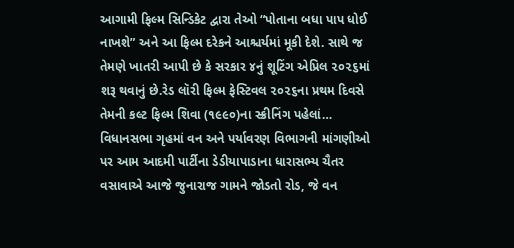આગામી ફિલ્મ સિન્ડિકેટ દ્વારા તેઓ “પોતાના બધા પાપ ધોઈ નાખશે” અને આ ફિલ્મ દરેકને આશ્ચર્યમાં મૂકી દેશે. સાથે જ તેમણે ખાતરી આપી છે કે સરકાર ૪નું શૂટિંગ એપ્રિલ ૨૦૨૬માં શરૂ થવાનું છે.રેડ લૉરી ફિલ્મ ફેસ્ટિવલ ૨૦૨૬ના પ્રથમ દિવસે તેમની કલ્ટ ફિલ્મ શિવા (૧૯૯૦)ના સ્ક્રીનિંગ પહેલાં…
વિધાનસભા ગૃહમાં વન અને પર્યાવરણ વિભાગની માંગણીઓ પર આમ આદમી પાર્ટીના ડેડીયાપાડાના ધારાસભ્ય ચૈતર વસાવાએ આજે જુનારાજ ગામને જોડતો રોડ, જે વન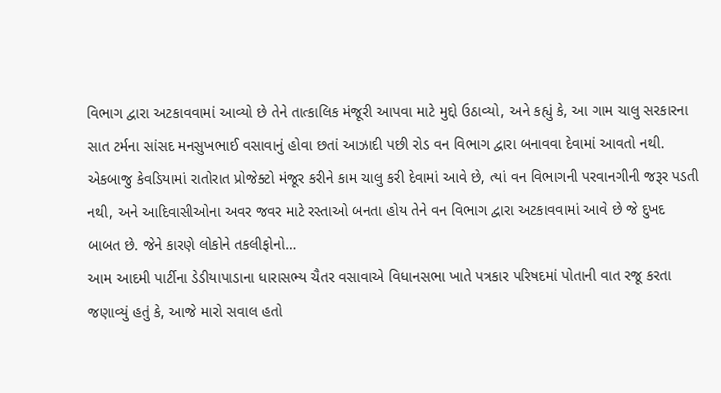વિભાગ દ્વારા અટકાવવામાં આવ્યો છે તેને તાત્કાલિક મંજૂરી આપવા માટે મુદ્દો ઉઠાવ્યો, અને કહ્યું કે, આ ગામ ચાલુ સરકારના સાત ટર્મના સાંસદ મનસુખભાઈ વસાવાનું હોવા છતાં આઝાદી પછી રોડ વન વિભાગ દ્વારા બનાવવા દેવામાં આવતો નથી. એકબાજુ કેવડિયામાં રાતોરાત પ્રોજેક્ટો મંજૂર કરીને કામ ચાલુ કરી દેવામાં આવે છે, ત્યાં વન વિભાગની પરવાનગીની જરૂર પડતી નથી, અને આદિવાસીઓના અવર જવર માટે રસ્તાઓ બનતા હોય તેને વન વિભાગ દ્વારા અટકાવવામાં આવે છે જે દુખદ બાબત છે. જેને કારણે લોકોને તકલીફોનો…
આમ આદમી પાર્ટીના ડેડીયાપાડાના ધારાસભ્ય ચૈતર વસાવાએ વિધાનસભા ખાતે પત્રકાર પરિષદમાં પોતાની વાત રજૂ કરતા જણાવ્યું હતું કે, આજે મારો સવાલ હતો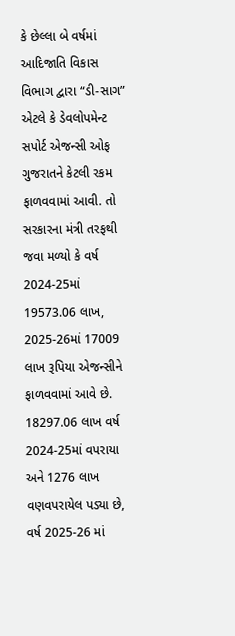કે છેલ્લા બે વર્ષમાં આદિજાતિ વિકાસ વિભાગ દ્વારા “ડી-સાગ” એટલે કે ડેવલોપમેન્ટ સપોર્ટ એજન્સી ઓફ ગુજરાતને કેટલી રકમ ફાળવવામાં આવી. તો સરકારના મંત્રી તરફથી જવા મળ્યો કે વર્ષ 2024-25માં 19573.06 લાખ, 2025-26માં 17009 લાખ રૂપિયા એજન્સીને ફાળવવામાં આવે છે. 18297.06 લાખ વર્ષ 2024-25માં વપરાયા અને 1276 લાખ વણવપરાયેલ પડ્યા છે, વર્ષ 2025-26 માં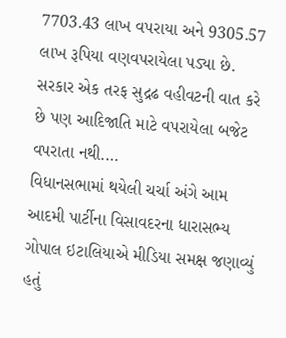7703.43 લાખ વપરાયા અને 9305.57 લાખ રૂપિયા વણવપરાયેલા પડ્યા છે. સરકાર એક તરફ સુદ્રઢ વહીવટની વાત કરે છે પણ આદિજાતિ માટે વપરાયેલા બજેટ વપરાતા નથી.…
વિધાનસભામાં થયેલી ચર્ચા અંગે આમ આદમી પાર્ટીના વિસાવદરના ધારાસભ્ય ગોપાલ ઇટાલિયાએ મીડિયા સમક્ષ જણાવ્યું હતું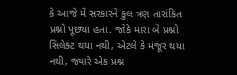કે આજે મેં સરકારને કુલ ત્રણ તારાંકિત પ્રશ્નો પૂછ્યા હતા. જોકે મારા બે પ્રશ્નો સિલેક્ટ થયા નથી, એટલે કે મંજૂર થયા નથી, જ્યારે એક પ્રશ્ન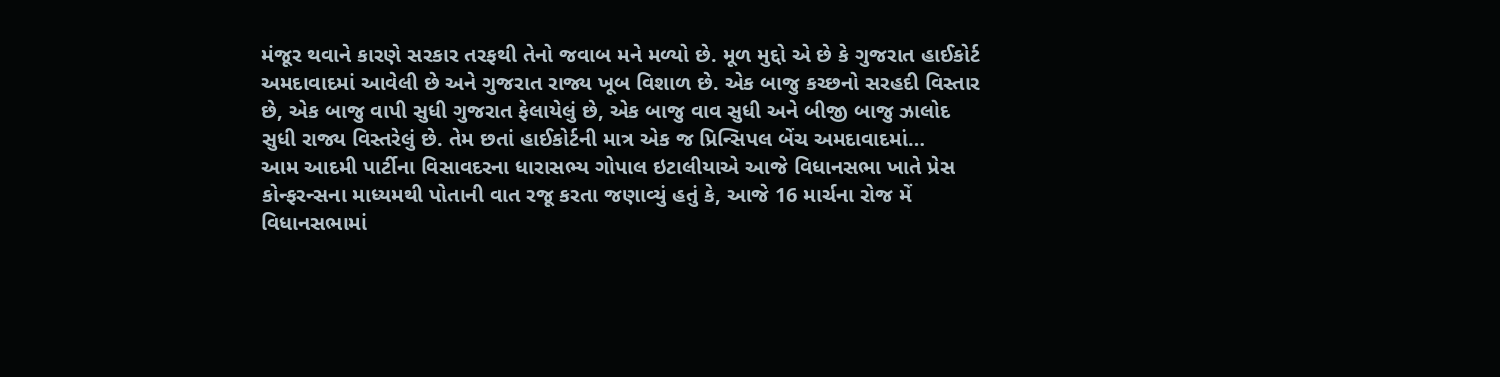મંજૂર થવાને કારણે સરકાર તરફથી તેનો જવાબ મને મળ્યો છે. મૂળ મુદ્દો એ છે કે ગુજરાત હાઈકોર્ટ અમદાવાદમાં આવેલી છે અને ગુજરાત રાજ્ય ખૂબ વિશાળ છે. એક બાજુ કચ્છનો સરહદી વિસ્તાર છે, એક બાજુ વાપી સુધી ગુજરાત ફેલાયેલું છે, એક બાજુ વાવ સુધી અને બીજી બાજુ ઝાલોદ સુધી રાજ્ય વિસ્તરેલું છે. તેમ છતાં હાઈકોર્ટની માત્ર એક જ પ્રિન્સિપલ બેંચ અમદાવાદમાં…
આમ આદમી પાર્ટીના વિસાવદરના ધારાસભ્ય ગોપાલ ઇટાલીયાએ આજે વિધાનસભા ખાતે પ્રેસ કોન્ફરન્સના માધ્યમથી પોતાની વાત રજૂ કરતા જણાવ્યું હતું કે, આજે 16 માર્ચના રોજ મેં વિધાનસભામાં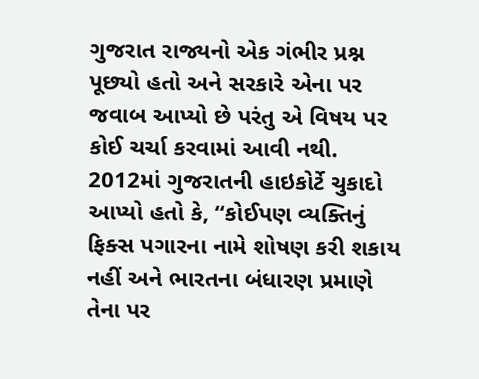ગુજરાત રાજ્યનો એક ગંભીર પ્રશ્ન પૂછ્યો હતો અને સરકારે એના પર જવાબ આપ્યો છે પરંતુ એ વિષય પર કોઈ ચર્ચા કરવામાં આવી નથી. 2012માં ગુજરાતની હાઇકોર્ટે ચુકાદો આપ્યો હતો કે, “કોઈપણ વ્યક્તિનું ફિક્સ પગારના નામે શોષણ કરી શકાય નહીં અને ભારતના બંધારણ પ્રમાણે તેના પર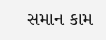સમાન કામ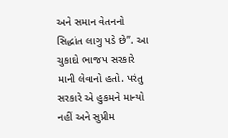અને સમાન વેતનનો સિદ્ધાંત લાગુ પડે છે”. આ ચુકાદો ભાજપ સરકારે માની લેવાનો હતો. પરંતુ સરકારે એ હુકમને માન્યો નહીં અને સુપ્રીમ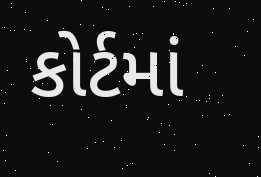કોર્ટમાં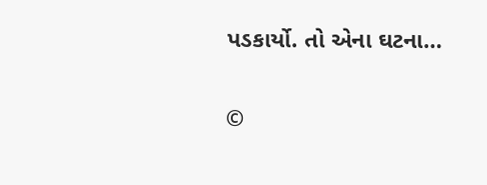પડકાર્યો. તો એના ઘટના…

©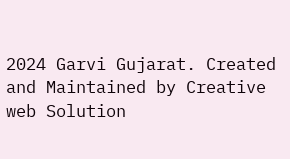2024 Garvi Gujarat. Created and Maintained by Creative web Solution